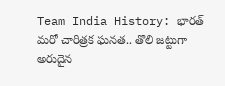Team India History: భారత్ మరో చారిత్రక ఘనత.. తొలి జట్టుగా అరుదైన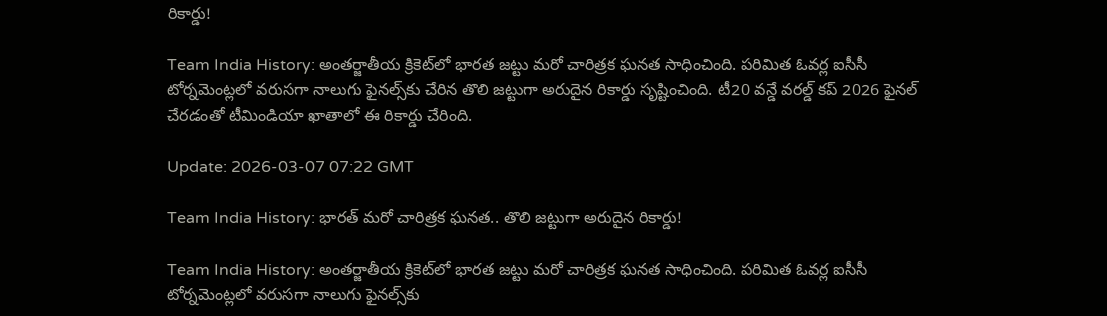రికార్డు!

Team India History: అంతర్జాతీయ క్రికెట్‌లో భారత జట్టు మరో చారిత్రక ఘనత సాధించింది. పరిమిత ఓవర్ల ఐసీసీ టోర్నమెంట్లలో వరుసగా నాలుగు ఫైనల్స్‌కు చేరిన తొలి జట్టుగా అరుదైన రికార్డు సృష్టించింది. టీ20 వన్డే వరల్డ్ కప్ 2026 ఫైనల్ చేరడంతో టీమిండియా ఖాతాలో ఈ రికార్డు చేరింది.

Update: 2026-03-07 07:22 GMT

Team India History: భారత్ మరో చారిత్రక ఘనత.. తొలి జట్టుగా అరుదైన రికార్డు!

Team India History: అంతర్జాతీయ క్రికెట్‌లో భారత జట్టు మరో చారిత్రక ఘనత సాధించింది. పరిమిత ఓవర్ల ఐసీసీ టోర్నమెంట్లలో వరుసగా నాలుగు ఫైనల్స్‌కు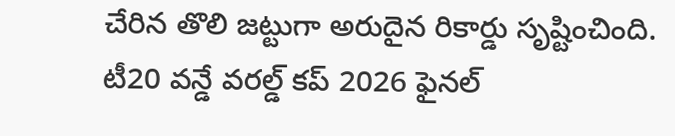చేరిన తొలి జట్టుగా అరుదైన రికార్డు సృష్టించింది. టీ20 వన్డే వరల్డ్ కప్ 2026 ఫైనల్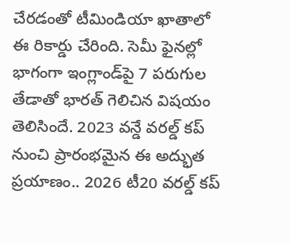చేరడంతో టీమిండియా ఖాతాలో ఈ రికార్డు చేరింది. సెమీ ఫైనల్లో భాగంగా ఇంగ్లాం‌డ్‌పై 7 పరుగుల తేడాతో భారత్ గెలిచిన విషయం తెలిసిందే. 2023 వన్డే వరల్డ్ కప్ నుంచి ప్రారంభమైన ఈ అద్భుత ప్రయాణం.. 2026 టీ20 వరల్డ్ కప్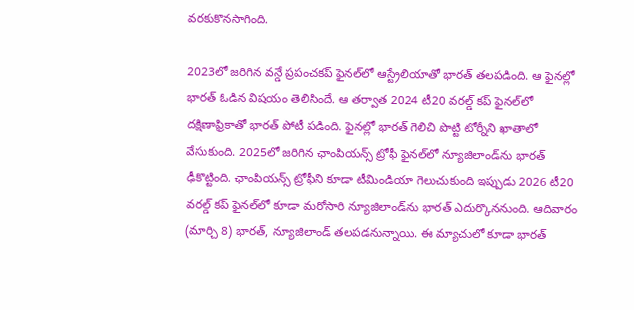వరకుకొనసాగింది.

2023లో జరిగిన వన్డే ప్రపంచకప్ ఫైనల్‌లో ఆస్ట్రేలియాతో భారత్ తలపడింది. ఆ ఫైనల్లో భారత్ ఓడిన విషయం తెలిసిందే. ఆ తర్వాత 2024 టీ20 వరల్డ్ కప్ ఫైనల్‌లో దక్షిణాఫ్రికాతో భారత్ పోటీ పడింది. ఫైనల్లో భారత్ గెలిచి పొట్టి టోర్నీని ఖాతాలో వేసుకుంది. 2025లో జరిగిన ఛాంపియన్స్ ట్రోఫీ ఫైనల్‌లో న్యూజిలాండ్‌ను భారత్ ఢీకొట్టింది. ఛాంపియన్స్ ట్రోఫీని కూడా టీమిండియా గెలుచుకుంది ఇప్పుడు 2026 టీ20 వరల్డ్ కప్ ఫైనల్‌లో కూడా మరోసారి న్యూజిలాండ్‌ను భారత్ ఎదుర్కొననుంది. ఆదివారం (మార్చి 8) భారత్, న్యూజిలాండ్‌ తలపడనున్నాయి. ఈ మ్యాచులో కూడా భారత్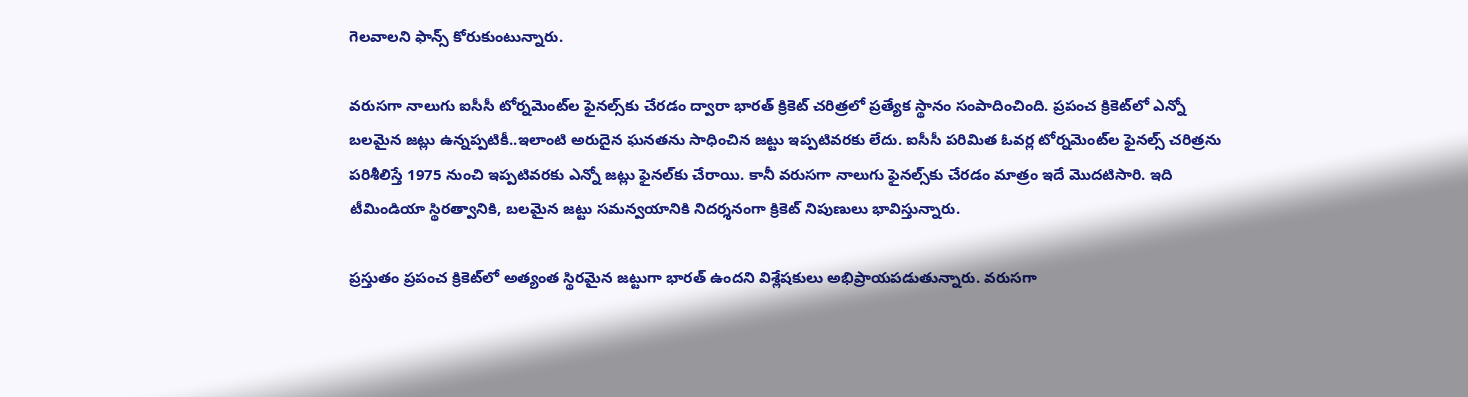గెలవాలని ఫాన్స్ కోరుకుంటున్నారు.

వరుసగా నాలుగు ఐసీసీ టోర్నమెంట్‌ల ఫైనల్స్‌కు చేరడం ద్వారా భారత్ క్రికెట్ చరిత్రలో ప్రత్యేక స్థానం సంపాదించింది. ప్రపంచ క్రికెట్‌లో ఎన్నో బలమైన జట్లు ఉన్నప్పటికీ..ఇలాంటి అరుదైన ఘనతను సాధించిన జట్టు ఇప్పటివరకు లేదు. ఐసీసీ పరిమిత ఓవర్ల టోర్నమెంట్‌ల ఫైనల్స్ చరిత్రను పరిశీలిస్తే 1975 నుంచి ఇప్పటివరకు ఎన్నో జట్లు ఫైనల్‌కు చేరాయి. కానీ వరుసగా నాలుగు ఫైనల్స్‌కు చేరడం మాత్రం ఇదే మొదటిసారి. ఇది టీమిండియా స్థిరత్వానికి, బలమైన జట్టు సమన్వయానికి నిదర్శనంగా క్రికెట్ నిపుణులు భావిస్తున్నారు.

ప్రస్తుతం ప్రపంచ క్రికెట్‌లో అత్యంత స్థిరమైన జట్టుగా భారత్ ఉందని విశ్లేషకులు అభిప్రాయపడుతున్నారు. వరుసగా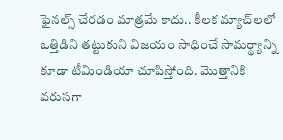ఫైనల్స్ చేరడం మాత్రమే కాదు.. కీలక మ్యాచ్‌లలో ఒత్తిడిని తట్టుకుని విజయం సాధించే సామర్థ్యాన్ని కూడా టీమిండియా చూపిస్తోంది. మొత్తానికి వరుసగా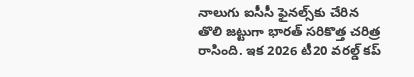నాలుగు ఐసీసీ ఫైనల్స్‌కు చేరిన తొలి జట్టుగా భారత్ సరికొత్త చరిత్ర రాసింది. ఇక 2026 టీ20 వరల్డ్ కప్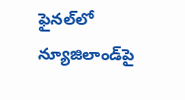ఫైనల్‌లో న్యూజిలాండ్‌పై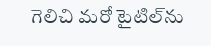గెలిచి మరో టైటిల్‌ను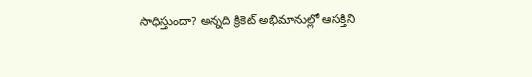సాధిస్తుందా? అన్నది క్రికెట్ అభిమానుల్లో ఆసక్తిని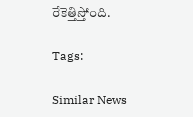రేకెత్తిస్తోంది.

Tags:

Similar News